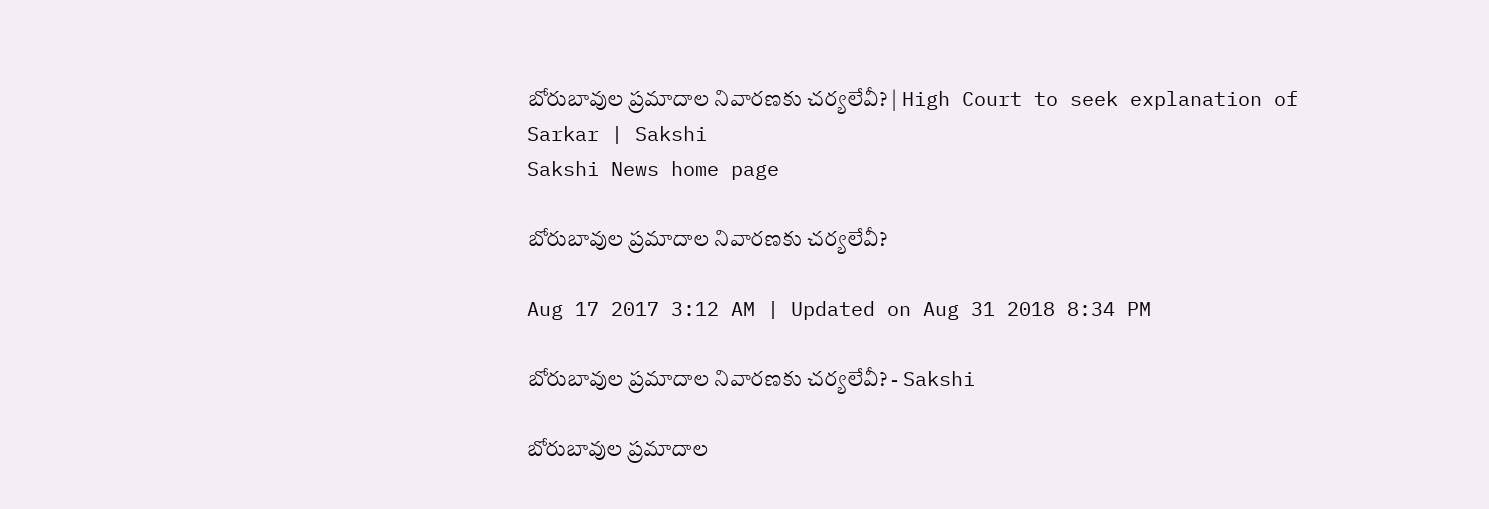బోరుబావుల ప్రమాదాల నివారణకు చర్యలేవీ? | High Court to seek explanation of Sarkar | Sakshi
Sakshi News home page

బోరుబావుల ప్రమాదాల నివారణకు చర్యలేవీ?

Aug 17 2017 3:12 AM | Updated on Aug 31 2018 8:34 PM

బోరుబావుల ప్రమాదాల నివారణకు చర్యలేవీ? - Sakshi

బోరుబావుల ప్రమాదాల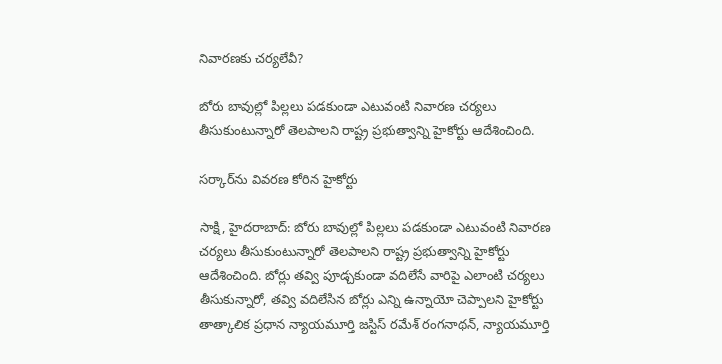నివారణకు చర్యలేవీ?

బోరు బావుల్లో పిల్లలు పడకుండా ఎటువంటి నివారణ చర్యలు తీసుకుంటున్నారో తెలపాలని రాష్ట్ర ప్రభుత్వాన్ని హైకోర్టు ఆదేశించింది.

సర్కార్‌ను వివరణ కోరిన హైకోర్టు

సాక్షి, హైదరాబాద్‌: బోరు బావుల్లో పిల్లలు పడకుండా ఎటువంటి నివారణ చర్యలు తీసుకుంటున్నారో తెలపాలని రాష్ట్ర ప్రభుత్వాన్ని హైకోర్టు ఆదేశించింది. బోర్లు తవ్వి పూడ్చకుండా వదిలేసే వారిపై ఎలాంటి చర్యలు తీసుకున్నారో, తవ్వి వదిలేసిన బోర్లు ఎన్ని ఉన్నాయో చెప్పాలని హైకోర్టు తాత్కాలిక ప్రధాన న్యాయమూర్తి జస్టిస్‌ రమేశ్‌ రంగనాథన్, న్యాయమూర్తి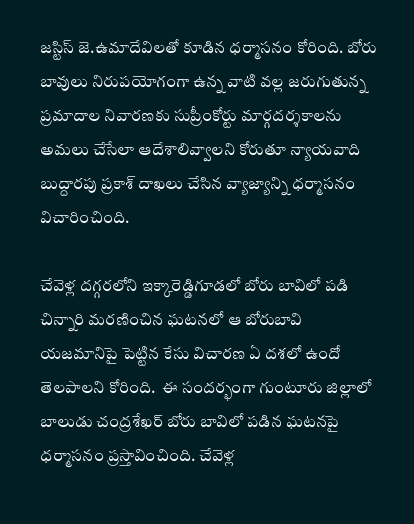జస్టిస్‌ జె.ఉమాదేవిలతో కూడిన ధర్మాసనం కోరింది. బోరు బావులు నిరుపయోగంగా ఉన్న వాటి వల్ల జరుగుతున్న ప్రమాదాల నివారణకు సుప్రీంకోర్టు మార్గదర్శకాలను అమలు చేసేలా ఆదేశాలివ్వాలని కోరుతూ న్యాయవాది బుద్దారపు ప్రకాశ్‌ దాఖలు చేసిన వ్యాజ్యాన్ని ధర్మాసనం విచారించింది.

చేవెళ్ల దగ్గరలోని ఇక్కారెడ్డిగూడలో బోరు బావిలో పడి చిన్నారి మరణించిన ఘటనలో ఆ బోరుబావి యజమానిపై పెట్టిన కేసు విచారణ ఏ దశలో ఉందో తెలపాలని కోరింది.  ఈ సందర్భంగా గుంటూరు జిల్లాలో బాలుడు చంద్రశేఖర్‌ బోరు బావిలో పడిన ఘటనపై ధర్మాసనం ప్రస్తావించింది. చేవెళ్ల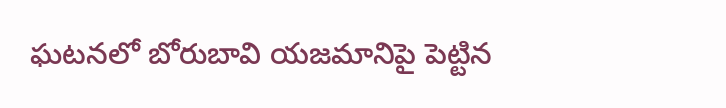ఘటనలో బోరుబావి యజమానిపై పెట్టిన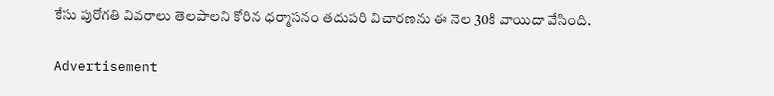కేసు పురోగతి వివరాలు తెలపాలని కోరిన ధర్మాసనం తదుపరి విచారణను ఈ నెల 30కి వాయిదా వేసింది.

Advertisement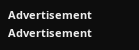Advertisement
Advertisement